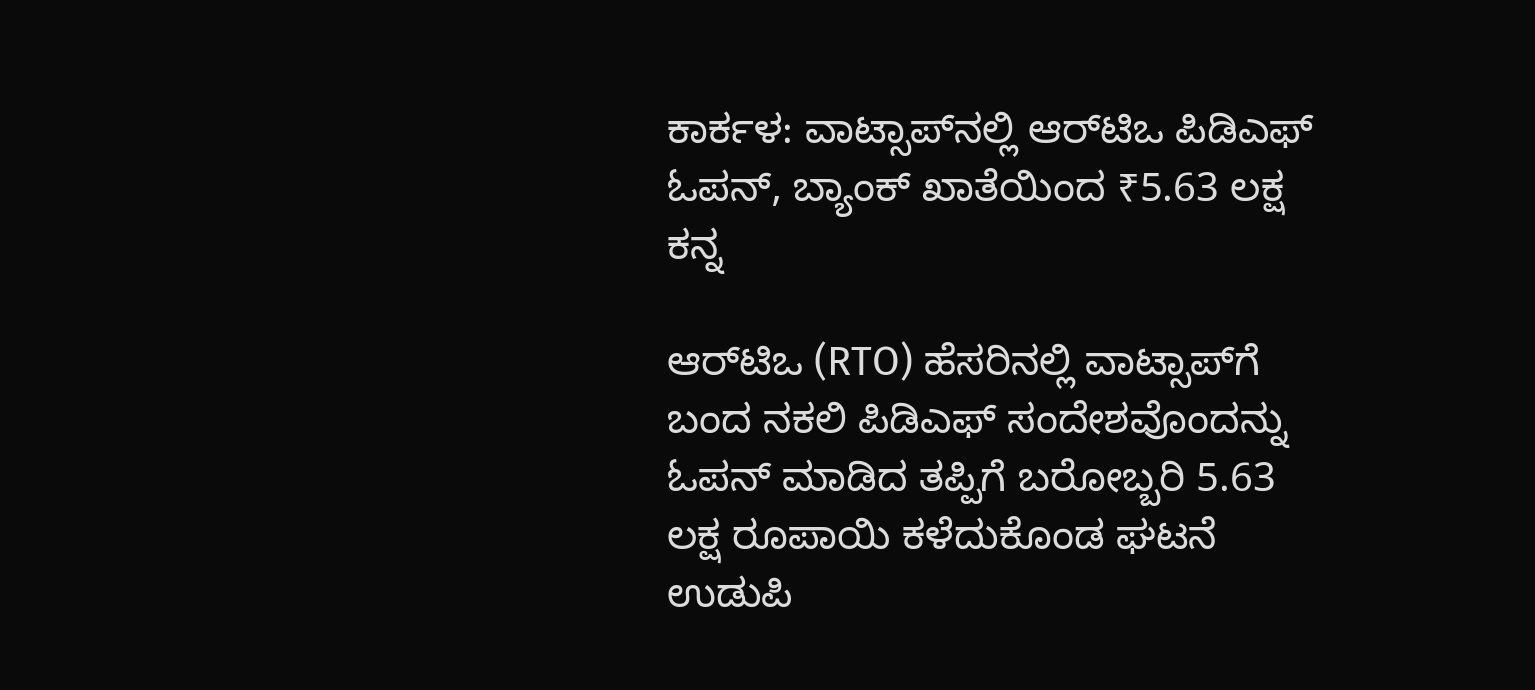ಕಾರ್ಕಳ: ವಾಟ್ಸಾಪ್‌ನಲ್ಲಿ ಆರ್‌ಟಿಒ ಪಿಡಿಎಫ್‌ ಓಪನ್, ಬ್ಯಾಂಕ್‌ ಖಾತೆಯಿಂದ ₹5.63 ಲಕ್ಷ ಕನ್ನ

ಆರ್‌ಟಿಒ (RTO) ಹೆಸರಿನಲ್ಲಿ ವಾಟ್ಸಾಪ್‌ಗೆ ಬಂದ ನಕಲಿ ಪಿಡಿಎಫ್ ಸಂದೇಶವೊಂದನ್ನು ಓಪನ್‌ ಮಾಡಿದ ತಪ್ಪಿಗೆ ಬರೋಬ್ಬರಿ 5.63 ಲಕ್ಷ ರೂಪಾಯಿ ಕಳೆದುಕೊಂಡ ಘಟನೆ ಉಡುಪಿ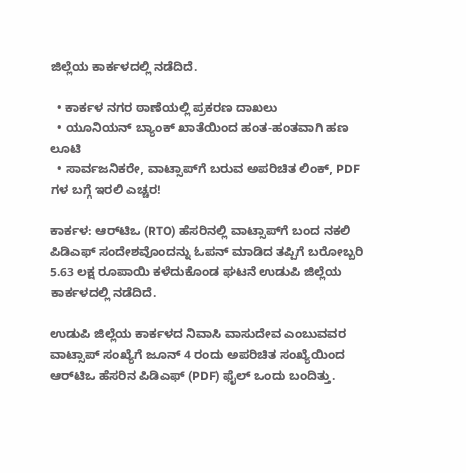ಜಿಲ್ಲೆಯ ಕಾರ್ಕಳದಲ್ಲಿ ನಡೆದಿದೆ.

  • ಕಾರ್ಕಳ ನಗರ ಠಾಣೆಯಲ್ಲಿ ಪ್ರಕರಣ ದಾಖಲು
  • ಯೂನಿಯನ್ ಬ್ಯಾಂಕ್ ಖಾತೆಯಿಂದ ಹಂತ-ಹಂತವಾಗಿ ಹಣ ಲೂಟಿ
  • ಸಾರ್ವಜನಿಕರೇ, ವಾಟ್ಸಾಪ್‌ಗೆ ಬರುವ ಅಪರಿಚಿತ ಲಿಂಕ್, PDF ಗಳ ಬಗ್ಗೆ ಇರಲಿ ಎಚ್ಚರ!

ಕಾರ್ಕಳ: ಆರ್‌ಟಿಒ (RTO) ಹೆಸರಿನಲ್ಲಿ ವಾಟ್ಸಾಪ್‌ಗೆ ಬಂದ ನಕಲಿ ಪಿಡಿಎಫ್ ಸಂದೇಶವೊಂದನ್ನು ಓಪನ್‌ ಮಾಡಿದ ತಪ್ಪಿಗೆ ಬರೋಬ್ಬರಿ 5.63 ಲಕ್ಷ ರೂಪಾಯಿ ಕಳೆದುಕೊಂಡ ಘಟನೆ ಉಡುಪಿ ಜಿಲ್ಲೆಯ ಕಾರ್ಕಳದಲ್ಲಿ ನಡೆದಿದೆ.

ಉಡುಪಿ ಜಿಲ್ಲೆಯ ಕಾರ್ಕಳದ ನಿವಾಸಿ ವಾಸುದೇವ ಎಂಬುವವರ ವಾಟ್ಸಾಪ್‌ ಸಂಖ್ಯೆಗೆ ಜೂನ್ 4 ರಂದು ಅಪರಿಚಿತ ಸಂಖ್ಯೆಯಿಂದ ಆರ್‌ಟಿಒ ಹೆಸರಿನ ಪಿಡಿಎಫ್‌ (PDF) ಫೈಲ್ ಒಂದು ಬಂದಿತ್ತು.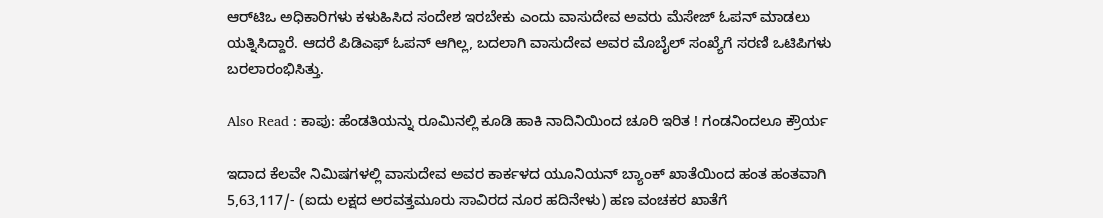ಆರ್‌ಟಿಒ ಅಧಿಕಾರಿಗಳು ಕಳುಹಿಸಿದ ಸಂದೇಶ ಇರಬೇಕು ಎಂದು ವಾಸುದೇವ ಅವರು ಮೆಸೇಜ್‌ ಓಪನ್‌ ಮಾಡಲು ಯತ್ನಿಸಿದ್ದಾರೆ. ಆದರೆ ಪಿಡಿಎಫ್‌ ಓಪನ್‌ ಆಗಿಲ್ಲ, ಬದಲಾಗಿ ವಾಸುದೇವ ಅವರ ಮೊಬೈಲ್‌ ಸಂಖ್ಯೆಗೆ ಸರಣಿ ಒಟಿಪಿಗಳು ಬರಲಾರಂಭಿಸಿತ್ತು.

Also Read : ಕಾಪು: ಹೆಂಡತಿಯನ್ನು ರೂಮಿನಲ್ಲಿ ಕೂಡಿ ಹಾಕಿ ನಾದಿನಿಯಿಂದ ಚೂರಿ ಇರಿತ ! ಗಂಡನಿಂದಲೂ ಕ್ರೌರ್ಯ

ಇದಾದ ಕೆಲವೇ ನಿಮಿಷಗಳಲ್ಲಿ ವಾಸುದೇವ ಅವರ ಕಾರ್ಕಳದ ಯೂನಿಯನ್‌ ಬ್ಯಾಂಕ್‌ ಖಾತೆಯಿಂದ ಹಂತ ಹಂತವಾಗಿ 5,63,117/- (ಐದು ಲಕ್ಷದ ಅರವತ್ತಮೂರು ಸಾವಿರದ ನೂರ ಹದಿನೇಳು) ಹಣ ವಂಚಕರ ಖಾತೆಗೆ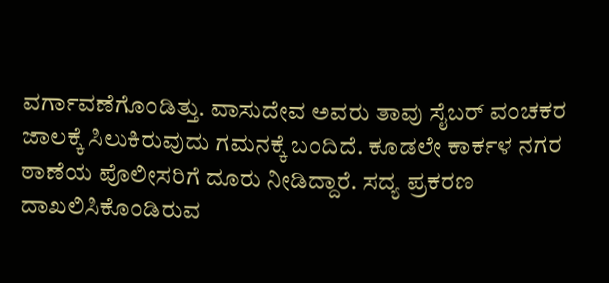ವರ್ಗಾವಣೆಗೊಂಡಿತ್ತು. ವಾಸುದೇವ ಅವರು ತಾವು ಸೈಬರ್‌ ವಂಚಕರ ಜಾಲಕ್ಕೆ ಸಿಲುಕಿರುವುದು ಗಮನಕ್ಕೆ ಬಂದಿದೆ. ಕೂಡಲೇ ಕಾರ್ಕಳ ನಗರ ಠಾಣೆಯ ಪೊಲೀಸರಿಗೆ ದೂರು ನೀಡಿದ್ದಾರೆ. ಸದ್ಯ ಪ್ರಕರಣ ದಾಖಲಿಸಿಕೊಂಡಿರುವ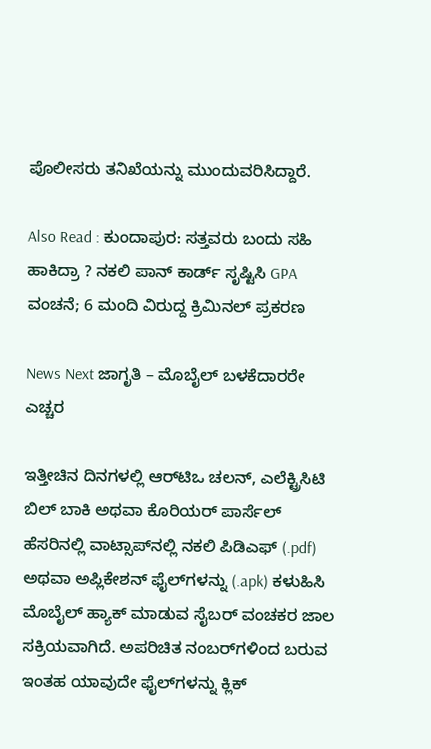ಪೊಲೀಸರು ತನಿಖೆಯನ್ನು ಮುಂದುವರಿಸಿದ್ದಾರೆ.

Also Read : ಕುಂದಾಪುರ: ಸತ್ತವರು ಬಂದು ಸಹಿ ಹಾಕಿದ್ರಾ ? ನಕಲಿ ಪಾನ್ ಕಾರ್ಡ್ ಸೃಷ್ಟಿಸಿ GPA ವಂಚನೆ; 6 ಮಂದಿ ವಿರುದ್ದ ಕ್ರಿಮಿನಲ್ ಪ್ರಕರಣ

News Next ಜಾಗೃತಿ – ಮೊಬೈಲ್ ಬಳಕೆದಾರರೇ ಎಚ್ಚರ

ಇತ್ತೀಚಿನ ದಿನಗಳಲ್ಲಿ ಆರ್‌ಟಿಒ ಚಲನ್, ಎಲೆಕ್ಟ್ರಿಸಿಟಿ ಬಿಲ್ ಬಾಕಿ ಅಥವಾ ಕೊರಿಯರ್ ಪಾರ್ಸೆಲ್ ಹೆಸರಿನಲ್ಲಿ ವಾಟ್ಸಾಪ್‌ನಲ್ಲಿ ನಕಲಿ ಪಿಡಿಎಫ್ (.pdf) ಅಥವಾ ಅಪ್ಲಿಕೇಶನ್ ಫೈಲ್‌ಗಳನ್ನು (.apk) ಕಳುಹಿಸಿ ಮೊಬೈಲ್ ಹ್ಯಾಕ್ ಮಾಡುವ ಸೈಬರ್ ವಂಚಕರ ಜಾಲ ಸಕ್ರಿಯವಾಗಿದೆ. ಅಪರಿಚಿತ ನಂಬರ್‌ಗಳಿಂದ ಬರುವ ಇಂತಹ ಯಾವುದೇ ಫೈಲ್‌ಗಳನ್ನು ಕ್ಲಿಕ್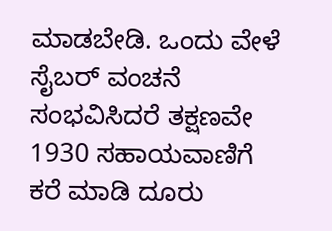ಮಾಡಬೇಡಿ. ಒಂದು ವೇಳೆ ಸೈಬರ್ ವಂಚನೆ ಸಂಭವಿಸಿದರೆ ತಕ್ಷಣವೇ 1930 ಸಹಾಯವಾಣಿಗೆ ಕರೆ ಮಾಡಿ ದೂರು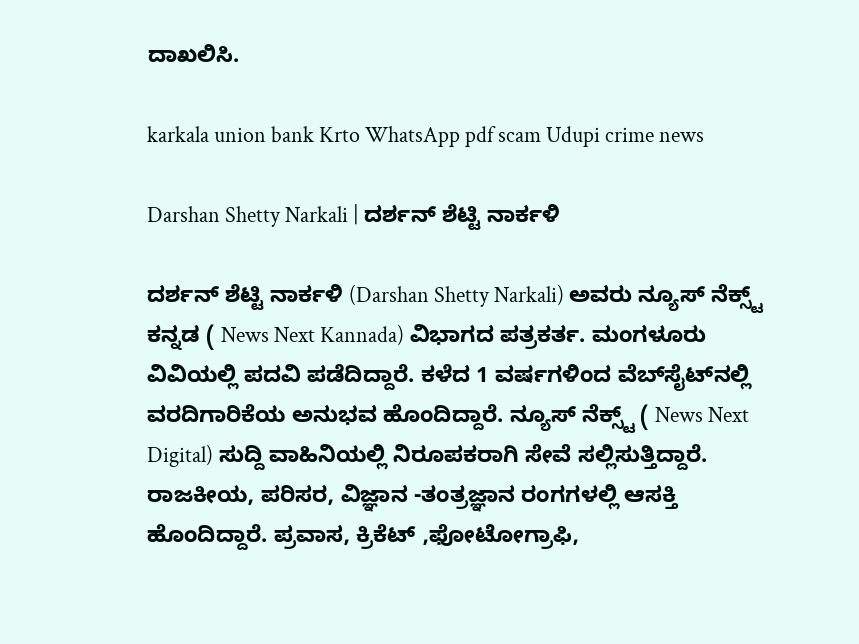ದಾಖಲಿಸಿ.

karkala union bank Krto WhatsApp pdf scam Udupi crime news

Darshan Shetty Narkali | ದರ್ಶನ್‌ ಶೆಟ್ಟಿ ನಾರ್ಕಳಿ

ದರ್ಶನ್‌ ಶೆಟ್ಟಿ ನಾರ್ಕಳಿ (Darshan Shetty Narkali) ಅವರು ನ್ಯೂಸ್‌ ನೆಕ್ಸ್ಟ್ ಕನ್ನಡ ( News Next Kannada) ವಿಭಾಗದ ಪತ್ರಕರ್ತ. ಮಂಗಳೂರು ವಿವಿಯಲ್ಲಿ ಪದವಿ ಪಡೆದಿದ್ದಾರೆ. ಕಳೆದ 1 ವರ್ಷಗಳಿಂದ ವೆಬ್‌ಸೈಟ್‌ನಲ್ಲಿ ವರದಿಗಾರಿಕೆಯ ಅನುಭವ ಹೊಂದಿದ್ದಾರೆ. ನ್ಯೂಸ್‌ ನೆಕ್ಸ್ಟ್‌ ( News Next Digital) ಸುದ್ದಿ ವಾಹಿನಿಯಲ್ಲಿ ನಿರೂಪಕರಾಗಿ ಸೇವೆ ಸಲ್ಲಿಸುತ್ತಿದ್ದಾರೆ. ರಾಜಕೀಯ, ಪರಿಸರ, ವಿಜ್ಞಾನ -ತಂತ್ರಜ್ಞಾನ ರಂಗಗಳಲ್ಲಿ ಆಸಕ್ತಿ ಹೊಂದಿದ್ದಾರೆ. ಪ್ರವಾಸ, ಕ್ರಿಕೆಟ್ ,ಫೋಟೋಗ್ರಾಫಿ,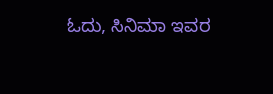ಓದು, ಸಿನಿಮಾ ಇವರ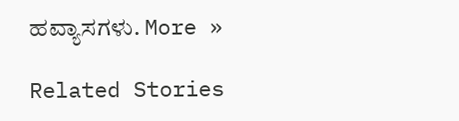ಹವ್ಯಾಸಗಳು. More »

Related Stories